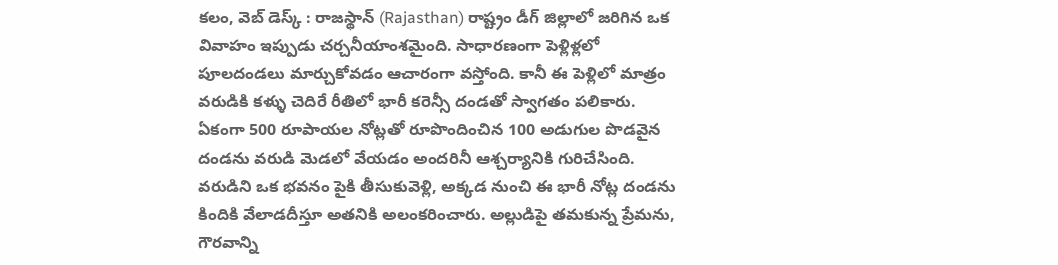కలం, వెబ్ డెస్క్ : రాజస్థాన్ (Rajasthan) రాష్ట్రం డీగ్ జిల్లాలో జరిగిన ఒక వివాహం ఇప్పుడు చర్చనీయాంశమైంది. సాధారణంగా పెళ్లిళ్లలో పూలదండలు మార్చుకోవడం ఆచారంగా వస్తోంది. కానీ ఈ పెళ్లిలో మాత్రం వరుడికి కళ్ళు చెదిరే రీతిలో భారీ కరెన్సీ దండతో స్వాగతం పలికారు. ఏకంగా 500 రూపాయల నోట్లతో రూపొందించిన 100 అడుగుల పొడవైన దండను వరుడి మెడలో వేయడం అందరినీ ఆశ్చర్యానికి గురిచేసింది.
వరుడిని ఒక భవనం పైకి తీసుకువెళ్లి, అక్కడ నుంచి ఈ భారీ నోట్ల దండను కిందికి వేలాడదీస్తూ అతనికి అలంకరించారు. అల్లుడిపై తమకున్న ప్రేమను, గౌరవాన్ని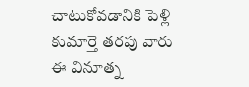చాటుకోవడానికి పెళ్లి కుమార్తె తరపు వారు ఈ వినూత్న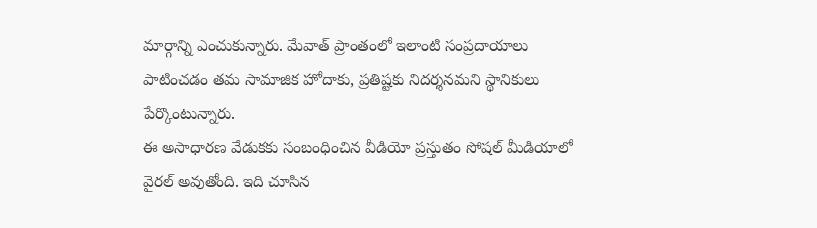మార్గాన్ని ఎంచుకున్నారు. మేవాత్ ప్రాంతంలో ఇలాంటి సంప్రదాయాలు పాటించడం తమ సామాజిక హోదాకు, ప్రతిష్టకు నిదర్శనమని స్థానికులు పేర్కొంటున్నారు.
ఈ అసాధారణ వేడుకకు సంబంధించిన వీడియో ప్రస్తుతం సోషల్ మీడియాలో వైరల్ అవుతోంది. ఇది చూసిన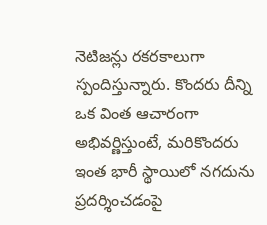నెటిజన్లు రకరకాలుగా స్పందిస్తున్నారు. కొందరు దీన్ని ఒక వింత ఆచారంగా అభివర్ణిస్తుంటే, మరికొందరు ఇంత భారీ స్థాయిలో నగదును ప్రదర్శించడంపై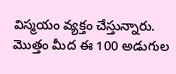విస్మయం వ్యక్తం చేస్తున్నారు. మొత్తం మీద ఈ 100 అడుగుల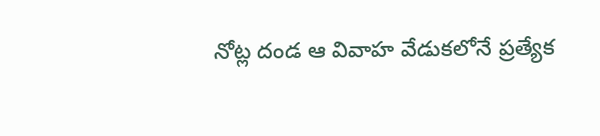నోట్ల దండ ఆ వివాహ వేడుకలోనే ప్రత్యేక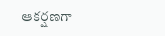ఆకర్షణగా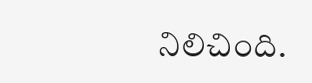నిలిచింది.